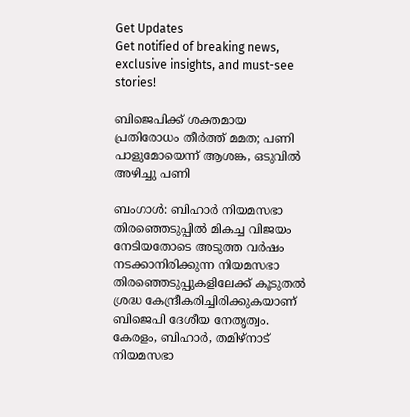Get Updates
Get notified of breaking news, exclusive insights, and must-see stories!

ബിജെപിക്ക് ശക്തമായ പ്രതിരോധം തീർത്ത് മമത; പണി പാളുമോയെന്ന് ആശങ്ക, ഒടുവില്‍ അഴിച്ചു പണി

ബംഗാള്‍: ബിഹാർ നിയമസഭാ തിരഞ്ഞെടുപ്പില്‍ മികച്ച വിജയം നേടിയതോടെ അടുത്ത വർഷം നടക്കാനിരിക്കുന്ന നിയമസഭാ തിരഞ്ഞെടുപ്പുകളിലേക്ക് കൂടുതല്‍ ശ്രദ്ധ കേന്ദ്രീകരിച്ചിരിക്കുകയാണ് ബിജെപി ദേശീയ നേതൃത്വം. കേരളം, ബിഹാർ, തമിഴ്നാട് നിയമസഭാ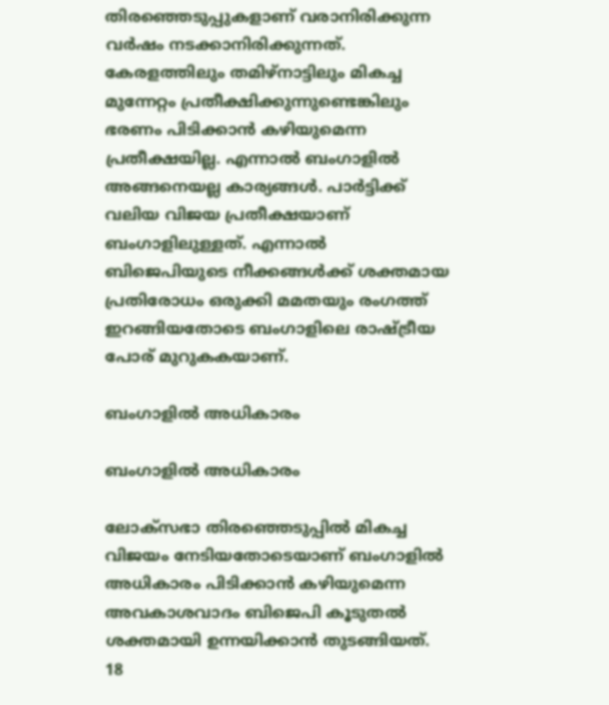തിരഞ്ഞെടുപ്പുകളാണ് വരാനിരിക്കുന്ന വർഷം നടക്കാനിരിക്കുന്നത്. കേരളത്തിലും തമിഴ്നാട്ടിലും മികച്ച മുന്നേറ്റം പ്രതീക്ഷിക്കുന്നുണ്ടെങ്കിലും ഭരണം പിടിക്കാന്‍ കഴിയുമെന്ന പ്രതീക്ഷയില്ല. എന്നാല്‍ ബംഗാളില്‍ അങ്ങനെയല്ല കാര്യങ്ങള്‍. പാർട്ടിക്ക് വലിയ വിജയ പ്രതീക്ഷയാണ് ബംഗാളിലുള്ളത്. എന്നാല്‍ ബിജെപിയുടെ നീക്കങ്ങള്‍ക്ക് ശക്തമായ പ്രതിരോധം ഒരുക്കി മമതയും രംഗത്ത് ഇറങ്ങിയതോടെ ബംഗാളിലെ രാഷ്ട്രീയ പോര് മുറുകകയാണ്.

ബംഗാളില്‍ അധികാരം

ബംഗാളില്‍ അധികാരം

ലോക്സഭാ തിരഞ്ഞെടുപ്പില്‍ മികച്ച വിജയം നേടിയതോടെയാണ് ബംഗാളില്‍ അധികാരം പിടിക്കാന്‍ കഴിയുമെന്ന അവകാശവാദം ബിജെപി കൂടുതല്‍ ശക്തമായി ഉന്നയിക്കാന്‍ തുടങ്ങിയത്. 18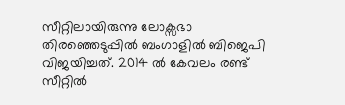സീറ്റിലായിരുന്നു ലോക്സഭാ തിരഞ്ഞെടുപ്പില്‍ ബംഗാളില്‍ ബിജെപി വിജയിച്ചത്. 2014 ല്‍ കേവലം രണ്ട് സീറ്റില്‍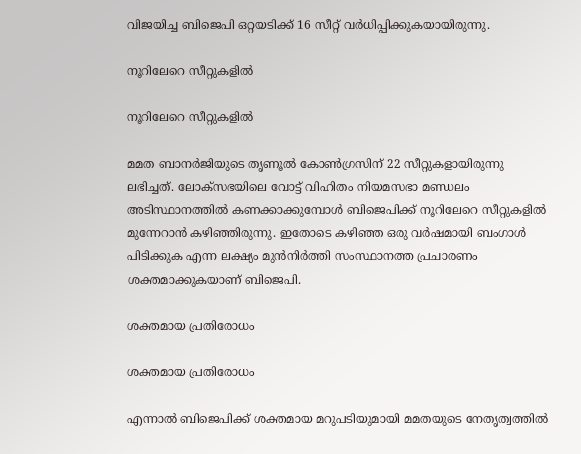വിജയിച്ച ബിജെപി ഒറ്റയടിക്ക് 16 സീറ്റ് വർധിപ്പിക്കുകയായിരുന്നു.

നൂറിലേറെ സീറ്റുകളില്‍

നൂറിലേറെ സീറ്റുകളില്‍

മമത ബാനർജിയുടെ തൃണൂല്‍ കോണ്‍ഗ്രസിന് 22 സീറ്റുകളായിരുന്നു ലഭിച്ചത്. ലോക്സഭയിലെ വോട്ട് വിഹിതം നിയമസഭാ മണ്ഡലം അടിസ്ഥാനത്തില്‍ കണക്കാക്കുമ്പോള്‍ ബിജെപിക്ക് നൂറിലേറെ സീറ്റുകളില്‍ മുന്നേറാന്‍ കഴിഞ്ഞിരുന്നു. ഇതോടെ കഴിഞ്ഞ ഒരു വർഷമായി ബംഗാള്‍ പിടിക്കുക എന്ന ലക്ഷ്യം മുന്‍നിർത്തി സംസ്ഥാനത്ത പ്രചാരണം ശക്തമാക്കുകയാണ് ബിജെപി.

ശക്തമായ പ്രതിരോധം

ശക്തമായ പ്രതിരോധം

എന്നാല്‍ ബിജെപിക്ക് ശക്തമായ മറുപടിയുമായി മമതയുടെ നേതൃത്വത്തില്‍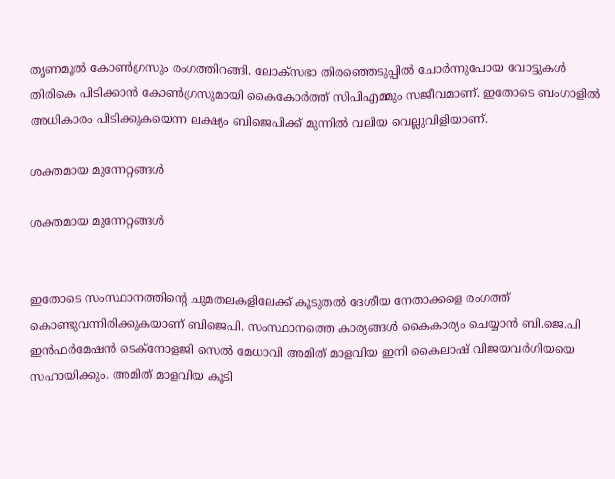തൃണമൂല്‍ കോണ്‍ഗ്രസും രംഗത്തിറങ്ങി. ലോക്സഭാ തിരഞ്ഞെടുപ്പില്‍ ചോർന്നുപോയ വോട്ടുകള്‍ തിരികെ പിടിക്കാന്‍ കോണ്‍ഗ്രസുമായി കൈകോർത്ത് സിപിഎമ്മും സജീവമാണ്. ഇതോടെ ബംഗാളില്‍ അധികാരം പിടിക്കുകയെന്ന ലക്ഷ്യം ബിജെപിക്ക് മുന്നില്‍ വലിയ വെല്ലുവിളിയാണ്.

ശക്തമായ മുന്നേറ്റങ്ങള്‍

ശക്തമായ മുന്നേറ്റങ്ങള്‍


ഇതോടെ സംസ്ഥാനത്തിന്‍റെ ചുമതലകളിലേക്ക് കൂടുതല്‍ ദേശീയ നേതാക്കളെ രംഗത്ത് കൊണ്ടുവന്നിരിക്കുകയാണ് ബിജെപി. സംസ്ഥാനത്തെ കാര്യങ്ങള്‍ കൈകാര്യം ചെയ്യാന്‍ ബി.ജെ.പി ഇന്‍ഫര്‍മേഷന്‍ ടെക്‌നോളജി സെല്‍ മേധാവി അമിത് മാളവിയ ഇനി കൈലാഷ് വിജയവര്‍ഗിയയെ സഹായിക്കും. അമിത് മാളവിയ കൂടി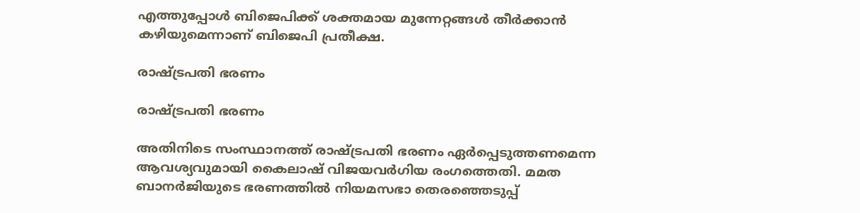എത്തുപ്പോള്‍ ബിജെപിക്ക് ശക്തമായ മുന്നേറ്റങ്ങള്‍ തീർക്കാന്‍ കഴിയുമെന്നാണ് ബിജെപി പ്രതീക്ഷ.

രാഷ്ട്രപതി ഭരണം

രാഷ്ട്രപതി ഭരണം

അതിനിടെ സംസ്ഥാനത്ത് രാഷ്ട്രപതി ഭരണം ഏർപ്പെടുത്തണമെന്ന ആവശ്യവുമായി കൈലാഷ് വിജയവര്‍ഗിയ രംഗത്തെതി. മമത ബാനര്‍ജിയുടെ ഭരണത്തില്‍ നിയമസഭാ തെരഞ്ഞെടുപ്പ്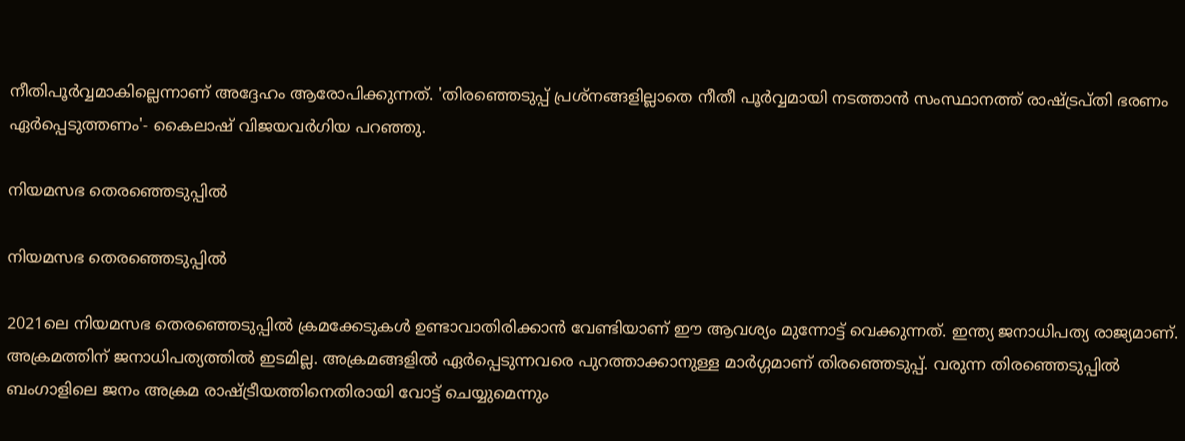നീതിപൂര്‍വ്വമാകില്ലെന്നാണ് അദ്ദേഹം ആരോപിക്കുന്നത്. 'തിരഞ്ഞെടുപ്പ് പ്രശ്നങ്ങളില്ലാതെ നീതീ പൂർവ്വമായി നടത്താന്‍ സംസ്ഥാനത്ത് രാഷ്ട്രപ്തി ഭരണം ഏർപ്പെടുത്തണം'- കൈലാഷ് വിജയവര്‍ഗിയ പറഞ്ഞു.

നിയമസഭ തെരഞ്ഞെടുപ്പില്‍

നിയമസഭ തെരഞ്ഞെടുപ്പില്‍

2021ലെ നിയമസഭ തെരഞ്ഞെടുപ്പില്‍ ക്രമക്കേടുകള്‍ ഉണ്ടാവാതിരിക്കാന്‍ വേണ്ടിയാണ് ഈ ആവശ്യം മുന്നോട്ട് വെക്കുന്നത്. ഇന്ത്യ ജനാധിപത്യ രാജ്യമാണ്. അക്രമത്തിന് ജനാധിപത്യത്തില്‍ ഇടമില്ല. അക്രമങ്ങളില്‍ ഏർപ്പെടുന്നവരെ പുറത്താക്കാനുള്ള മാർഗ്ഗമാണ് തിരഞ്ഞെടുപ്പ്. വരുന്ന തിരഞ്ഞെടുപ്പില്‍ ബംഗാളിലെ ജനം അക്രമ രാഷ്ട്രീയത്തിനെതിരായി വോട്ട് ചെയ്യുമെന്നും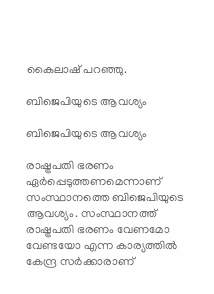കൈലാഷ് പറഞ്ഞു.

ബിജെപിയുടെ ആവശ്യം

ബിജെപിയുടെ ആവശ്യം

രാഷ്ട്രപതി ഭരണം ഏര്‍പ്പെടുത്തണമെന്നാണ് സംസ്ഥാനത്തെ ബിജെപിയുടെ ആവശ്യം. സംസ്ഥാനത്ത് രാഷ്ട്രപതി ഭരണം വേണമോ വേണ്ടയോ എന്ന കാര്യത്തില്‍ കേന്ദ്ര സർക്കാരാണ്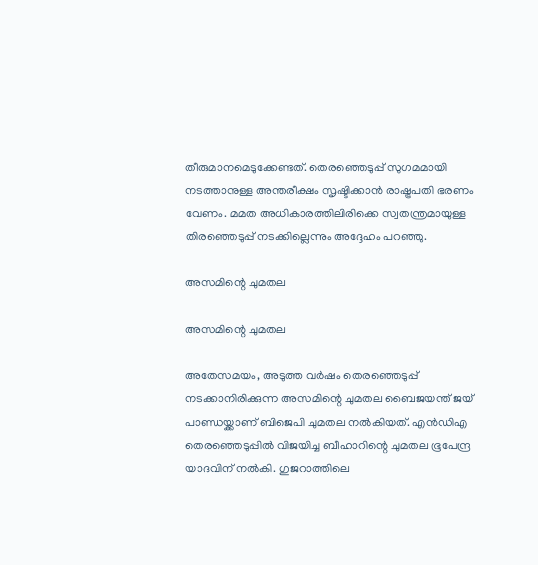തീരുമാനമെടുക്കേണ്ടത്. തെരഞ്ഞെടുപ്പ് സുഗമമായി നടത്താനുള്ള അന്തരീക്ഷം സൃഷ്ടിക്കാന്‍ രാഷ്ട്രപതി ഭരണം വേണം. മമത അധികാരത്തിലിരിക്കെ സ്വതന്ത്രമായുള്ള തിരഞ്ഞെടുപ്പ് നടക്കില്ലെന്നും അദ്ദേഹം പറഞ്ഞു.

അസമിന്റെ ചുമതല

അസമിന്റെ ചുമതല

അതേസമയം, അടുത്ത വര്‍ഷം തെരഞ്ഞെടുപ്പ് നടക്കാനിരിക്കുന്ന അസമിന്റെ ചുമതല ബൈജയന്ത് ജയ് പാണ്ഡയ്ക്കാണ് ബിജെപി ചുമതല നല്‍കിയത്. എന്‍ഡിഎ തെരഞ്ഞെടുപ്പില്‍ വിജയിച്ച ബീഹാറിന്റെ ചുമതല ഭൂപേന്ദ്ര യാദവിന് നല്‍കി. ഗുജറാത്തിലെ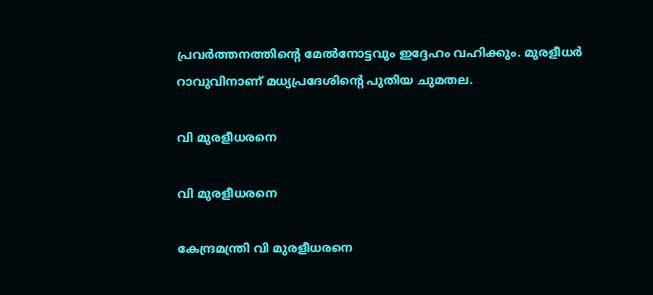പ്രവര്‍ത്തനത്തിന്റെ മേല്‍നോട്ടവും ഇദ്ദേഹം വഹിക്കും. മുരളീധര്‍ റാവുവിനാണ് മധ്യപ്രദേശിന്റെ പുതിയ ചുമതല.

വി മുരളീധരനെ

വി മുരളീധരനെ

കേന്ദ്രമന്ത്രി വി മുരളീധരനെ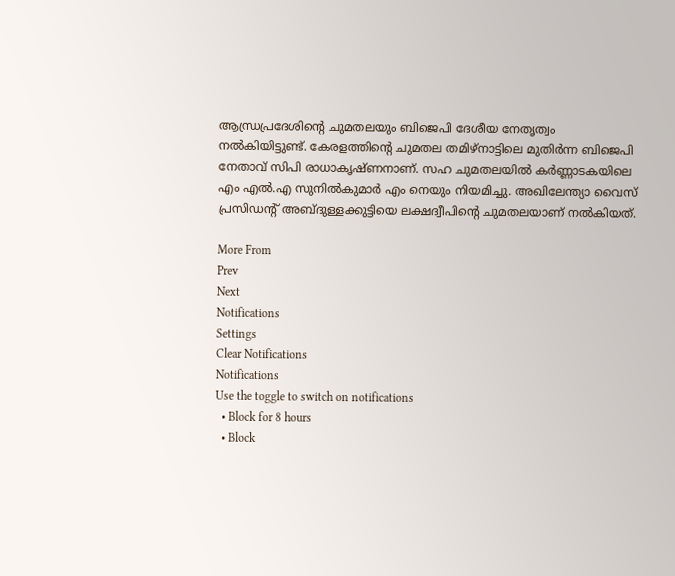ആന്ധ്രപ്രദേശിൻ്റെ ചുമതലയും ബിജെപി ദേശീയ നേതൃത്വം നല്‍കിയിട്ടുണ്ട്. കേരളത്തിൻ്റെ ചുമതല തമിഴ്നാട്ടിലെ മുതിർന്ന ബിജെപി നേതാവ് സിപി രാധാകൃഷ്ണനാണ്. സഹ ചുമതലയില്‍ കർണ്ണാടകയിലെ എം എൽ.എ സുനിൽകുമാർ എം നെയും നിയമിച്ചു. അഖിലേന്ത്യാ വൈസ് പ്രസിഡൻ്റ് അബ്ദുള്ളക്കുട്ടിയെ ലക്ഷദ്വീപിൻ്റെ ചുമതലയാണ് നൽകിയത്.

More From
Prev
Next
Notifications
Settings
Clear Notifications
Notifications
Use the toggle to switch on notifications
  • Block for 8 hours
  • Block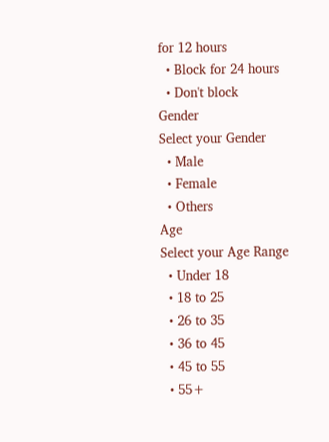for 12 hours
  • Block for 24 hours
  • Don't block
Gender
Select your Gender
  • Male
  • Female
  • Others
Age
Select your Age Range
  • Under 18
  • 18 to 25
  • 26 to 35
  • 36 to 45
  • 45 to 55
  • 55+